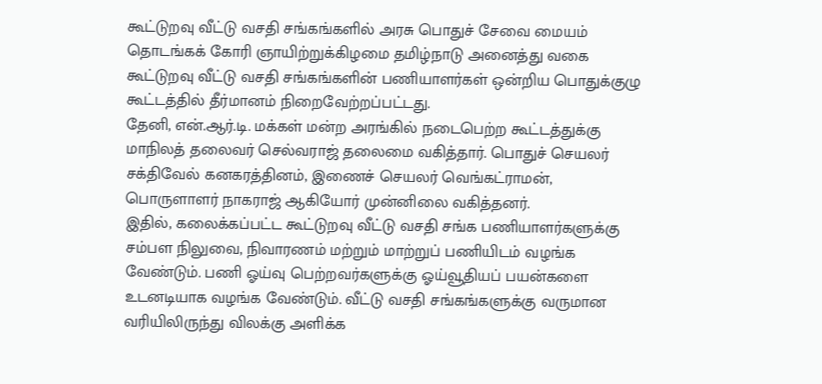கூட்டுறவு வீட்டு வசதி சங்கங்களில் அரசு பொதுச் சேவை மையம் தொடங்கக் கோரி ஞாயிற்றுக்கிழமை தமிழ்நாடு அனைத்து வகை கூட்டுறவு வீட்டு வசதி சங்கங்களின் பணியாளர்கள் ஒன்றிய பொதுக்குழு கூட்டத்தில் தீர்மானம் நிறைவேற்றப்பட்டது.
தேனி, என்.ஆர்.டி. மக்கள் மன்ற அரங்கில் நடைபெற்ற கூட்டத்துக்கு மாநிலத் தலைவர் செல்வராஜ் தலைமை வகித்தார். பொதுச் செயலர் சக்திவேல் கனகரத்தினம், இணைச் செயலர் வெங்கட்ராமன், பொருளாளர் நாகராஜ் ஆகியோர் முன்னிலை வகித்தனர்.
இதில், கலைக்கப்பட்ட கூட்டுறவு வீட்டு வசதி சங்க பணியாளர்களுக்கு சம்பள நிலுவை, நிவாரணம் மற்றும் மாற்றுப் பணியிடம் வழங்க வேண்டும். பணி ஓய்வு பெற்றவர்களுக்கு ஓய்வூதியப் பயன்களை உடனடியாக வழங்க வேண்டும். வீட்டு வசதி சங்கங்களுக்கு வருமான வரியிலிருந்து விலக்கு அளிக்க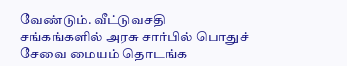வேண்டும். வீட்டுவசதி சங்கங்களில் அரசு சார்பில் பொதுச் சேவை மையம் தொடங்க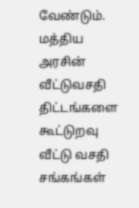வேண்டும்.
மத்திய அரசின் வீட்டுவசதி திட்டங்களை கூட்டுறவு வீட்டு வசதி சங்கங்கள்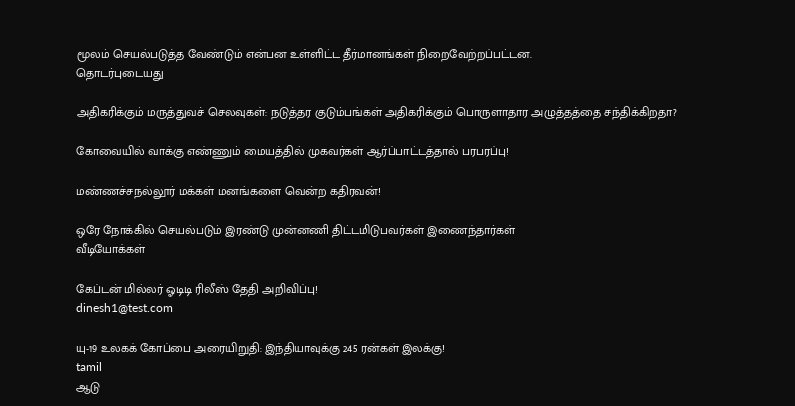மூலம் செயல்படுத்த வேண்டும் என்பன உள்ளிட்ட தீர்மானங்கள் நிறைவேற்றப்பட்டன.
தொடர்புடையது

அதிகரிக்கும் மருத்துவச் செலவுகள்: நடுத்தர குடும்பங்கள் அதிகரிக்கும் பொருளாதார அழுத்தத்தை சந்திக்கிறதா?

கோவையில் வாக்கு எண்ணும் மையத்தில் முகவர்கள் ஆர்ப்பாட்டத்தால் பரபரப்பு!

மண்ணச்சநல்லூர் மக்கள் மனங்களை வென்ற கதிரவன்!

ஒரே நோக்கில் செயல்படும் இரண்டு முன்னணி திட்டமிடுபவர்கள் இணைந்தார்கள்
வீடியோக்கள்

கேப்டன் மில்லர் ஓடிடி ரிலீஸ் தேதி அறிவிப்பு!
dinesh1@test.com

யு-19 உலகக் கோப்பை அரையிறுதி: இந்தியாவுக்கு 245 ரன்கள் இலக்கு!
tamil
ஆடு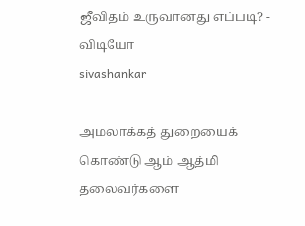ஜீவிதம் உருவானது எப்படி? - விடியோ
sivashankar

அமலாக்கத் துறையைக் கொண்டு ஆம் ஆத்மி தலைவர்களை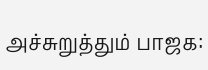அச்சுறுத்தும் பாஜக: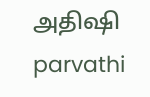அதிஷி
parvathi